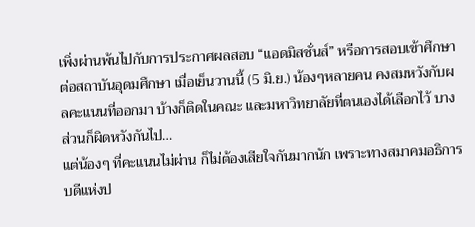เพิ่งผ่านพ้นไปกับการประกาศผลสอบ “แอดมิสชั่นส์” หรือการสอบเข้าศึกษาต่อสถาบันอุดมศึกษา เมื่อเย็นวานนี้ (5 มิ.ย.) น้องๆหลายคน คงสมหวังกับผลคะแนนที่ออกมา บ้างก็ติดในคณะ และมหาวิทยาลัยที่ตนเองได้เลือกไว้ บางส่วนก็ผิดหวังกันไป…
แต่น้องๆ ที่คะแนนไม่ผ่าน ก็ไม่ต้องเสียใจกันมากนัก เพราะทางสมาคมอธิการบดีแห่งป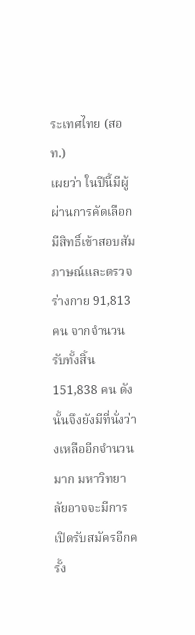ระเทศไทย (สอท.)
เผยว่า ในปีนี้มีผู้ผ่านการคัดเลือกมีสิทธิ์เข้าสอบสัมภาษณ์และตรวจร่างกาย 91,813 คน จากจำนวนรับทั้งสิ้น 151,838 คน ดังนั้นจึงยังมีที่นั่งว่างเหลืออีกจำนวนมาก มหาวิทยาลัยอาจจะมีการเปิดรับสมัครอีกครั้ง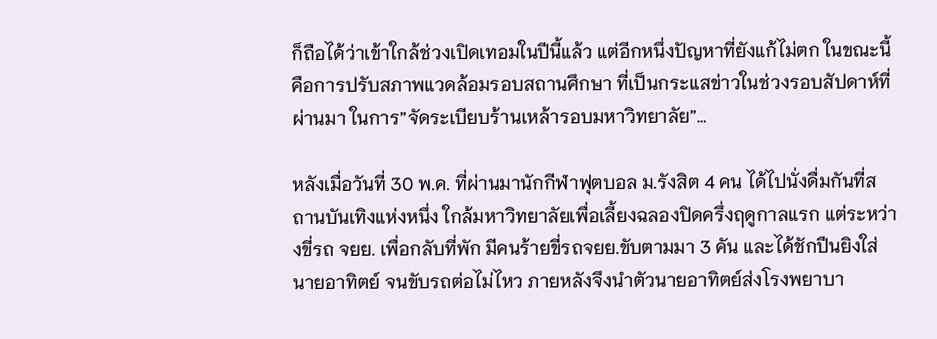ก็ถือได้ว่าเข้าใกล้ช่วงเปิดเทอมในปีนี้แล้ว แต่อีกหนึ่งปัญหาที่ยังแก้ไม่ตก ในขณะนี้
คือการปรับสภาพแวดล้อมรอบสถานศึกษา ที่เป็นกระแสข่าวในช่วงรอบสัปดาห์ที่ผ่านมา ในการ”จัดระเบียบร้านเหล้ารอบมหาวิทยาลัย”…

หลังเมื่อวันที่ 30 พ.ค. ที่ผ่านมานักกีฬาฟุตบอล ม.รังสิต 4 คน ได้ไปนั่งดื่มกันที่สถานบันเทิงแห่งหนึ่ง ใกล้มหาวิทยาลัยเพื่อเลี้ยงฉลองปิดครึ่งฤดูกาลแรก แต่ระหว่างขี่รถ จยย. เพื่อกลับที่พัก มีคนร้ายขี่รถจยย.ขับตามมา 3 คัน และได้ชักปืนยิงใส่นายอาทิตย์ จนขับรถต่อไม่ไหว ภายหลังจึงนำตัวนายอาทิตย์ส่งโรงพยาบา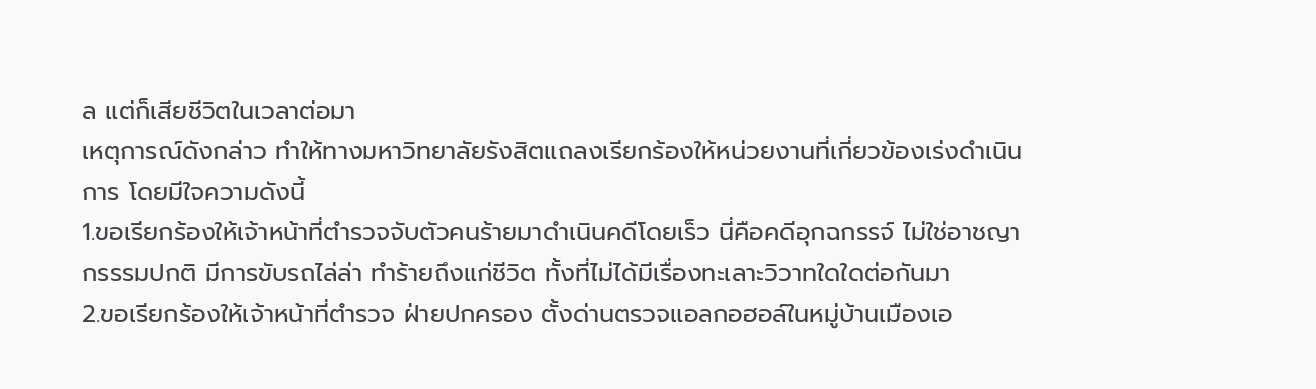ล แต่ก็เสียชีวิตในเวลาต่อมา
เหตุการณ์ดังกล่าว ทำให้ทางมหาวิทยาลัยรังสิตแถลงเรียกร้องให้หน่วยงานที่เกี่ยวข้องเร่งดำเนินการ โดยมีใจความดังนี้
1.ขอเรียกร้องให้เจ้าหน้าที่ตำรวจจับตัวคนร้ายมาดำเนินคดีโดยเร็ว นี่คือคดีอุกฉกรรจ์ ไม่ใช่อาชญา กรรรมปกติ มีการขับรถไล่ล่า ทำร้ายถึงแก่ชีวิต ทั้งที่ไม่ได้มีเรื่องทะเลาะวิวาทใดใดต่อกันมา
2.ขอเรียกร้องให้เจ้าหน้าที่ตำรวจ ฝ่ายปกครอง ตั้งด่านตรวจแอลกอฮอล์ในหมู่บ้านเมืองเอ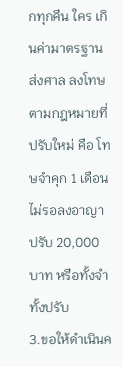กทุกคืน ใคร เกินค่ามาตรฐาน ส่งศาล ลงโทษตามกฎหมายที่ปรับใหม่ คือ โทษจำคุก 1 เดือน ไม่รอลงอาญา ปรับ 20,000 บาท หรือทั้งจำทั้งปรับ
3.ขอให้ดำเนินค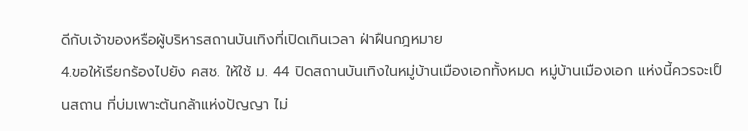ดีกับเจ้าของหรือผู้บริหารสถานบันเทิงที่เปิดเกินเวลา ฝ่าฝืนกฎหมาย
4.ขอให้เรียกร้องไปยัง คสช. ให้ใช้ ม. 44 ปิดสถานบันเทิงในหมู่บ้านเมืองเอกทั้งหมด หมู่บ้านเมืองเอก แห่งนี้ควรจะเป็นสถาน ที่บ่มเพาะต้นกล้าแห่งปัญญา ไม่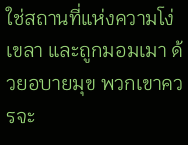ใช่สถานที่แห่งความโง่เขลา และถูกมอมเมา ด้วยอบายมุข พวกเขาควรจะ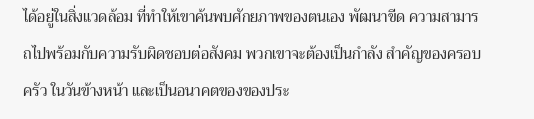ได้อยู่ในสิ่งแวดล้อม ที่ทำให้เขาค้นพบศักยภาพของตนเอง พัฒนาขีด ความสามารถไปพร้อมกับความรับผิดชอบต่อสังคม พวกเขาจะต้องเป็นกำลัง สำคัญของครอบครัว ในวันข้างหน้า และเป็นอนาคตของของประ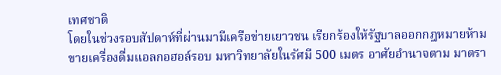เทศชาติ
โดยในช่วงรอบสัปดาห์ที่ผ่านมามีเครือข่ายเยาวชน เรียกร้องให้รัฐบาลออกกฎหมายห้ามขายเครื่องดื่มแอลกอฮอล์รอบ มหาวิทยาลัยในรัศมี 500 เมตร อาศัยอำนาจตาม มาตรา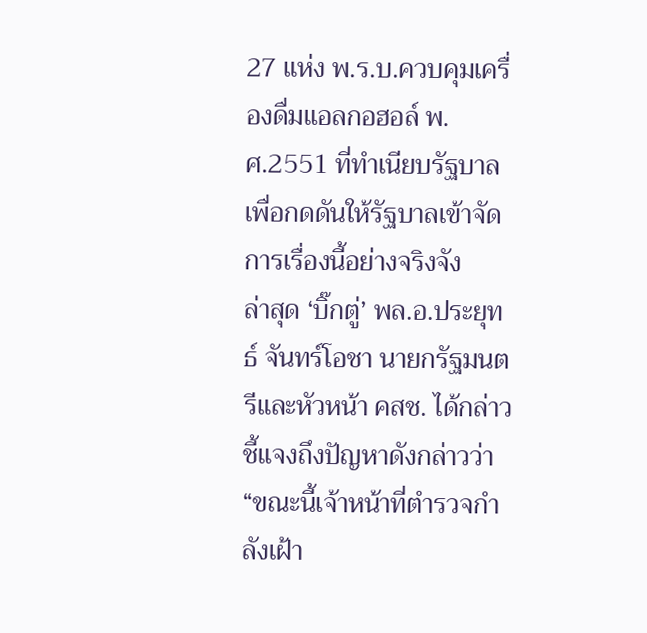27 แห่ง พ.ร.บ.ควบคุมเครื่องดื่มแอลกอฮอล์ พ.ศ.2551 ที่ทำเนียบรัฐบาล เพื่อกดดันให้รัฐบาลเข้าจัดการเรื่องนี้อย่างจริงจัง
ล่าสุด ‘บิ๊กตู่’ พล.อ.ประยุทธ์ จันทร์โอชา นายกรัฐมนตรีและหัวหน้า คสช. ได้กล่าวชี้แจงถึงปัญหาดังกล่าวว่า “ขณะนี้เจ้าหน้าที่ตำรวจกำลังเฝ้า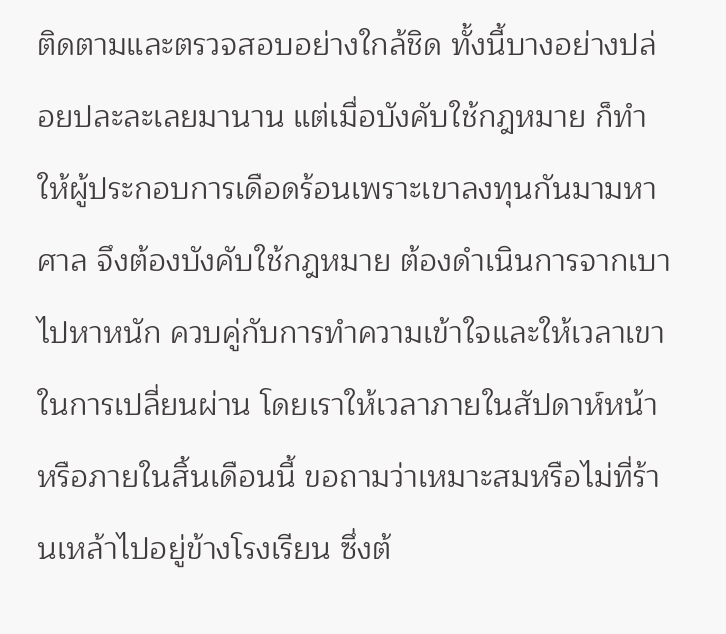ติดตามและตรวจสอบอย่างใกล้ชิด ทั้งนี้บางอย่างปล่อยปละละเลยมานาน แต่เมื่อบังคับใช้กฎหมาย ก็ทำให้ผู้ประกอบการเดือดร้อนเพราะเขาลงทุนกันมามหาศาล จึงต้องบังคับใช้กฎหมาย ต้องดำเนินการจากเบาไปหาหนัก ควบคู่กับการทำความเข้าใจและให้เวลาเขาในการเปลี่ยนผ่าน โดยเราให้เวลาภายในสัปดาห์หน้าหรือภายในสิ้นเดือนนี้ ขอถามว่าเหมาะสมหรือไม่ที่ร้านเหล้าไปอยู่ข้างโรงเรียน ซึ่งต้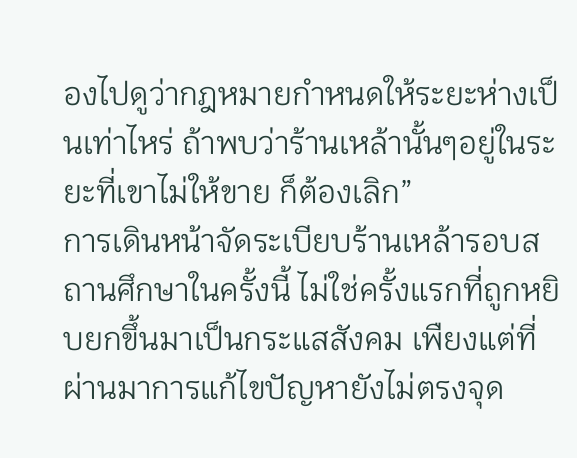องไปดูว่ากฎหมายกำหนดให้ระยะห่างเป็นเท่าไหร่ ถ้าพบว่าร้านเหล้านั้นๆอยู่ในระยะที่เขาไม่ให้ขาย ก็ต้องเลิก”
การเดินหน้าจัดระเบียบร้านเหล้ารอบสถานศึกษาในครั้งนี้ ไม่ใช่ครั้งแรกที่ถูกหยิบยกขึ้นมาเป็นกระแสสังคม เพืยงแต่ที่ผ่านมาการแก้ไขปัญหายังไม่ตรงจุด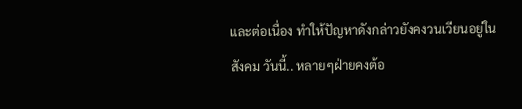และต่อเนื่อง ทำให้ปัญหาดังกล่าวยังคงวนเวียนอยู่ในสังคม วันนี้.. หลายๆฝ่ายคงต้อ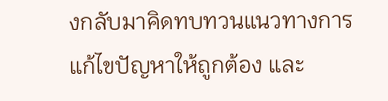งกลับมาคิดทบทวนแนวทางการแก้ไขปัญหาให้ถูกต้อง และ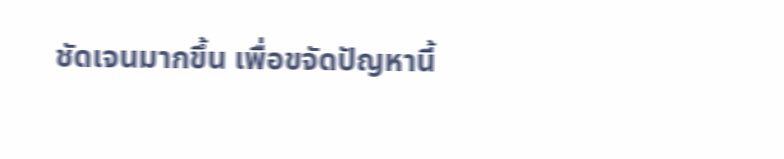ชัดเจนมากขึ้น เพื่อขจัดปัญหานี้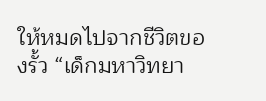ให้หมดไปจากชีวิตของรั้ว “เด็กมหาวิทยา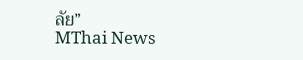ลัย”
MThai News